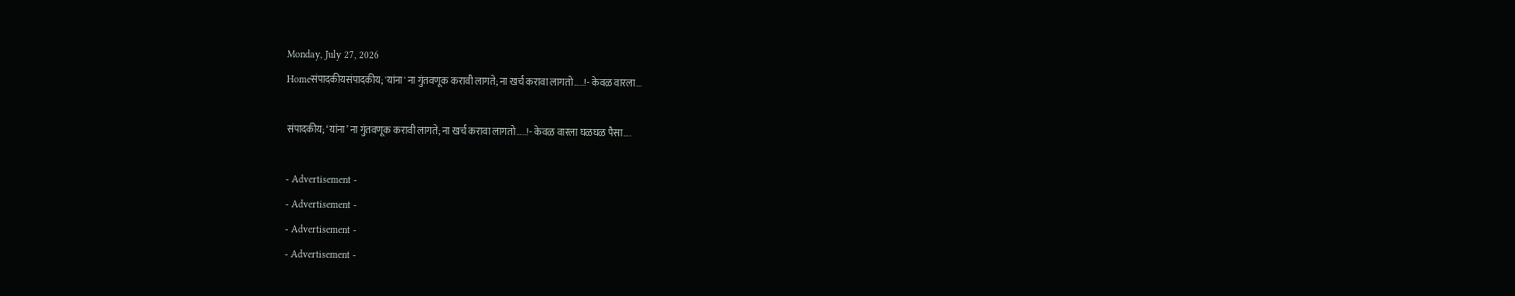Monday, July 27, 2026
Homeसंपादकीयसंपादकीय; 'यांना' ना गुंतवणूक करावी लागते; ना खर्च करावा लागतो…..!- केवळ वारला...

संपादकीय; ‘यांना’ ना गुंतवणूक करावी लागते; ना खर्च करावा लागतो…..!- केवळ वारला घळघळ पैसा….

- Advertisement -
- Advertisement -
- Advertisement -
- Advertisement -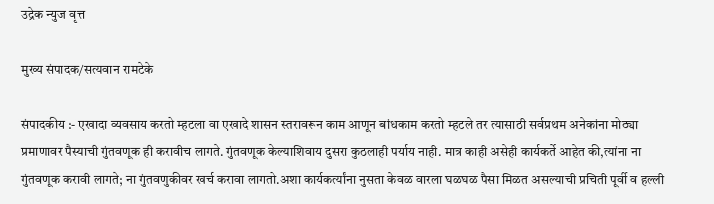उद्रेक न्युज वृत्त

मुख्य संपादक/सत्यवान रामटेके

संपादकीय :- एखादा व्यवसाय करतो म्हटला वा एखादे शासन स्तरावरून काम आणून बांधकाम करतो म्हटले तर त्यासाठी सर्वप्रथम अनेकांना मोठ्या प्रमाणावर पैस्याची गुंतवणूक ही करावीच लागते. गुंतवणूक केल्याशिवाय दुसरा कुठलाही पर्याय नाही. मात्र काही असेही कार्यकर्ते आहेत की,त्यांना ना गुंतवणूक करावी लागते; ना गुंतवणुकीवर खर्च करावा लागतो.अशा कार्यकर्त्यांना नुसता केवळ वारला घळघळ पैसा मिळत असल्याची प्रचिती पूर्वी व हल्ली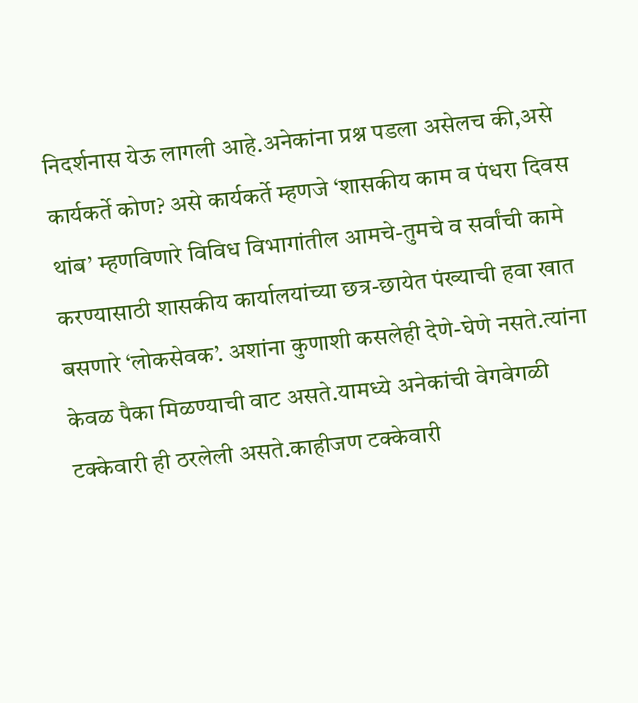निदर्शनास येऊ लागली आहे.अनेकांना प्रश्न पडला असेलच की,असे कार्यकर्ते कोण? असे कार्यकर्ते म्हणजे ‘शासकीय काम व पंधरा दिवस थांब’ म्हणविणारे विविध विभागांतील आमचे-तुमचे व सर्वांची कामे करण्यासाठी शासकीय कार्यालयांच्या छत्र-छायेत पंख्याची हवा खात बसणारे ‘लोकसेवक’. अशांना कुणाशी कसलेही देणे-घेणे नसते.त्यांना केवळ पैका मिळण्याची वाट असते.यामध्ये अनेकांची वेगवेगळी टक्केवारी ही ठरलेली असते.काहीजण टक्केवारी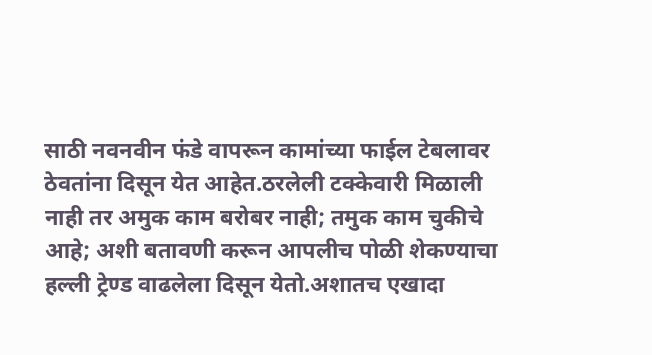साठी नवनवीन फंडे वापरून कामांच्या फाईल टेबलावर ठेवतांना दिसून येत आहेत.ठरलेली टक्केवारी मिळाली नाही तर अमुक काम बरोबर नाही; तमुक काम चुकीचे आहे; अशी बतावणी करून आपलीच पोळी शेकण्याचा हल्ली ट्रेण्ड वाढलेला दिसून येतो.अशातच एखादा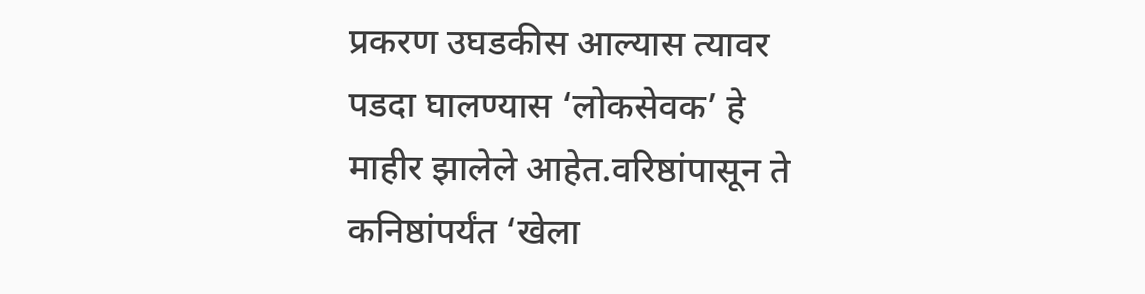प्रकरण उघडकीस आल्यास त्यावर पडदा घालण्यास ‘लोकसेवक’ हे माहीर झालेले आहेत.वरिष्ठांपासून ते कनिष्ठांपर्यंत ‘खेला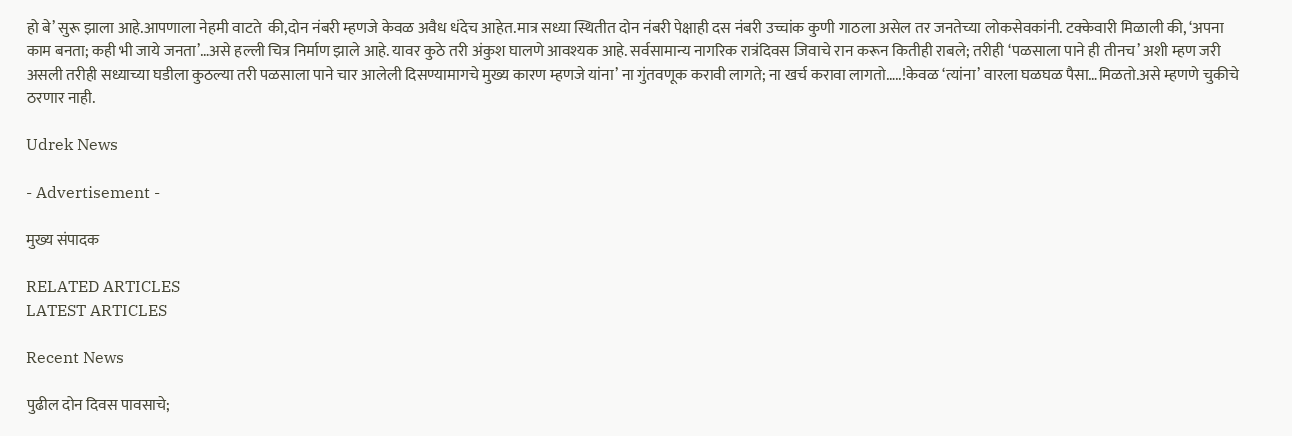हो बे’ सुरू झाला आहे.आपणाला नेहमी वाटते  की,दोन नंबरी म्हणजे केवळ अवैध धंदेच आहेत.मात्र सध्या स्थितीत दोन नंबरी पेक्षाही दस नंबरी उच्चांक कुणी गाठला असेल तर जनतेच्या लोकसेवकांनी. टक्केवारी मिळाली की, ‘अपना काम बनता; कही भी जाये जनता’…असे हल्ली चित्र निर्माण झाले आहे. यावर कुठे तरी अंकुश घालणे आवश्यक आहे. सर्वसामान्य नागरिक रात्रंदिवस जिवाचे रान करून कितीही राबले; तरीही ‘पळसाला पाने ही तीनच’ अशी म्हण जरी असली तरीही सध्याच्या घडीला कुठल्या तरी पळसाला पाने चार आलेली दिसण्यामागचे मुख्य कारण म्हणजे यांना’ ना गुंतवणूक करावी लागते; ना खर्च करावा लागतो…..!केवळ ‘त्यांना’ वारला घळघळ पैसा…मिळतो.असे म्हणणे चुकीचे ठरणार नाही.

Udrek News

- Advertisement -

मुख्य संपादक

RELATED ARTICLES
LATEST ARTICLES

Recent News

पुढील दोन दिवस पावसाचे;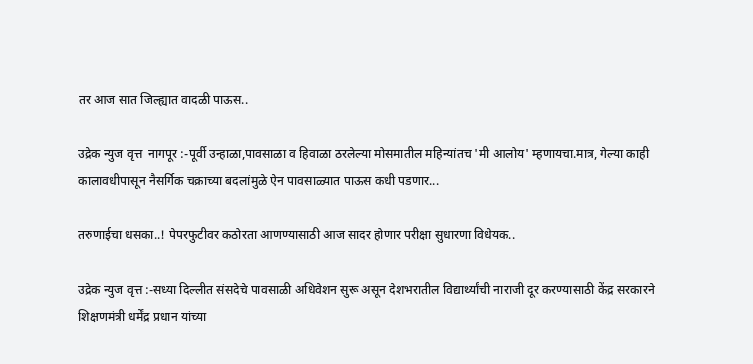तर आज सात जिल्ह्यात वादळी पाऊस..

उद्रेक न्युज वृत्त  नागपूर :-पूर्वी उन्हाळा,पावसाळा व हिवाळा ठरलेल्या मोसमातील महिन्यांतच 'मी आलोय' म्हणायचा.मात्र, गेल्या काही कालावधीपासून नैसर्गिक चक्राच्या बदलांमुळे ऐन पावसाळ्यात पाऊस कधी पडणार...

तरुणाईचा धसका..! पेपरफुटीवर कठोरता आणण्यासाठी आज सादर होणार परीक्षा सुधारणा विधेयक..

उद्रेक न्युज वृत्त :-सध्या दिल्लीत संसदेचे पावसाळी अधिवेशन सुरू असून देशभरातील विद्यार्थ्यांची नाराजी दूर करण्यासाठी केंद्र सरकारने शिक्षणमंत्री धर्मेंद्र प्रधान यांच्या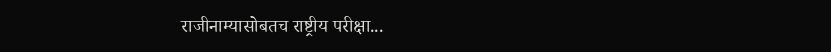राजीनाम्यासोबतच राष्ट्रीय परीक्षा...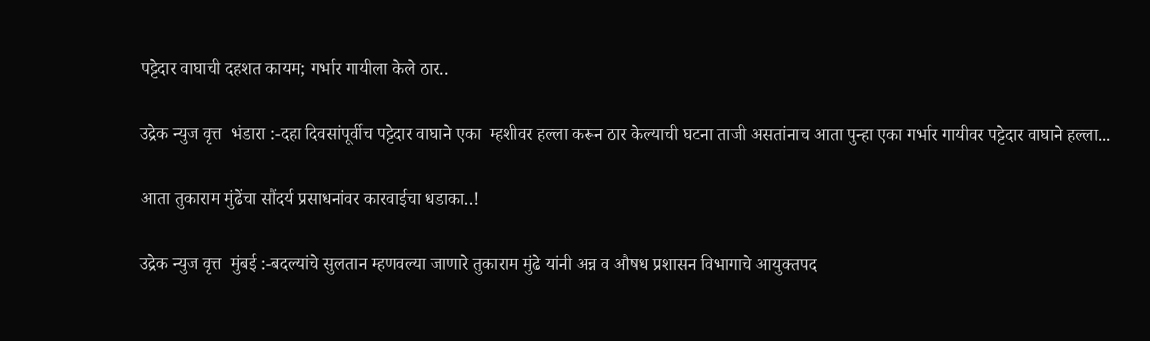पट्टेदार वाघाची दहशत कायम; गर्भार गायीला केले ठार..

उद्रेक न्युज वृत्त  भंडारा :-दहा दिवसांपूर्वीच पट्टेदार वाघाने एका  म्हशीवर हल्ला करून ठार केल्याची घटना ताजी असतांनाच आता पुन्हा एका गर्भार गायीवर पट्टेदार वाघाने हल्ला...

आता तुकाराम मुंढेंचा सौंदर्य प्रसाधनांवर कारवाईचा धडाका..!

उद्रेक न्युज वृत्त  मुंबई :-बदल्यांचे सुलतान म्हणवल्या जाणारे तुकाराम मुंढे यांनी अन्न व औषध प्रशासन विभागाचे आयुक्तपद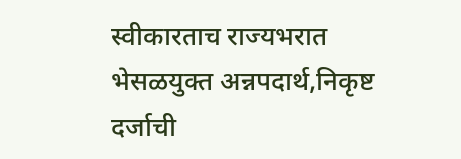स्वीकारताच राज्यभरात भेसळयुक्त अन्नपदार्थ,निकृष्ट दर्जाची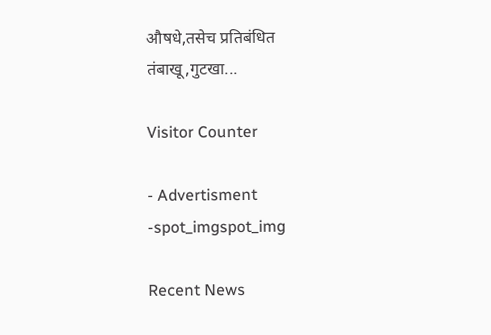औषधे,तसेच प्रतिबंधित तंबाखू,गुटखा...

Visitor Counter

- Advertisment -spot_imgspot_img

Recent News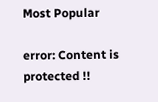Most Popular

error: Content is protected !!